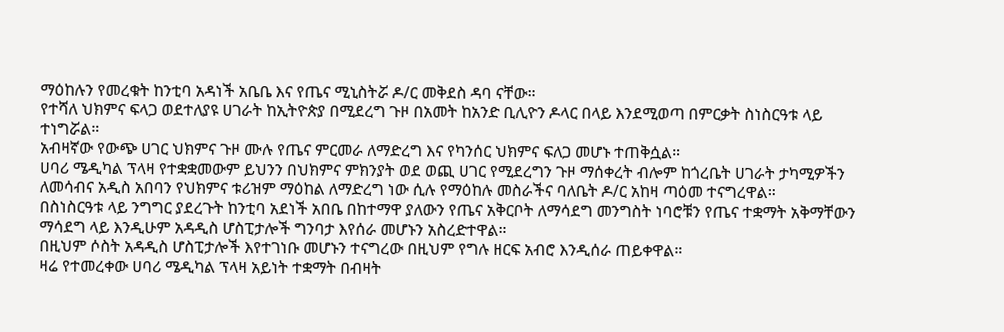ማዕከሉን የመረቁት ከንቲባ አዳነች አቤቤ እና የጤና ሚኒስትሯ ዶ/ር መቅደስ ዳባ ናቸው።
የተሻለ ህክምና ፍላጋ ወደተለያዩ ሀገራት ከኢትዮጵያ በሚደረግ ጉዞ በአመት ከአንድ ቢሊዮን ዶላር በላይ እንደሚወጣ በምርቃት ስነስርዓቱ ላይ ተነግሯል።
አብዛኛው የውጭ ሀገር ህክምና ጉዞ ሙሉ የጤና ምርመራ ለማድረግ እና የካንሰር ህክምና ፍለጋ መሆኑ ተጠቅሷል።
ሀባሪ ሜዲካል ፕላዛ የተቋቋመውም ይህንን በህክምና ምክንያት ወደ ወጪ ሀገር የሚደረግን ጉዞ ማሰቀረት ብሎም ከጎረቤት ሀገራት ታካሚዎችን ለመሳብና አዲስ አበባን የህክምና ቱሪዝም ማዕከል ለማድረግ ነው ሲሉ የማዕከሉ መስራችና ባለቤት ዶ/ር አከዛ ጣዕመ ተናግረዋል።
በስነስርዓቱ ላይ ንግግር ያደረጉት ከንቲባ አደነች አበቤ በከተማዋ ያለውን የጤና አቅርቦት ለማሳደግ መንግስት ነባሮቹን የጤና ተቋማት አቅማቸውን ማሳደግ ላይ እንዲሁም አዳዲስ ሆስፒታሎች ግንባታ እየሰራ መሆኑን አስረድተዋል።
በዚህም ሶስት አዳዲስ ሆስፒታሎች እየተገነቡ መሆኑን ተናግረው በዚህም የግሉ ዘርፍ አብሮ እንዲሰራ ጠይቀዋል።
ዛሬ የተመረቀው ሀባሪ ሜዲካል ፕላዛ አይነት ተቋማት በብዛት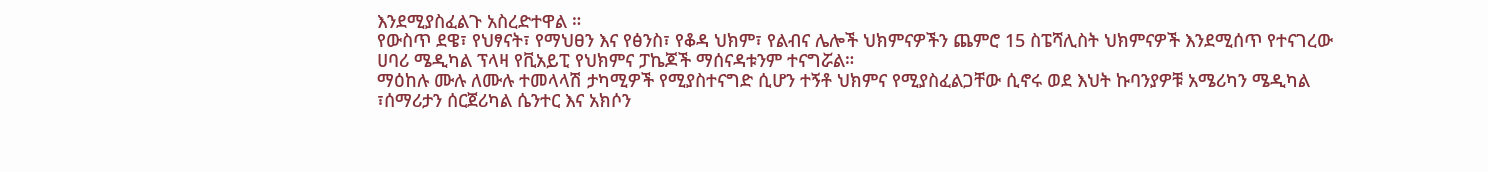እንደሚያስፈልጉ አስረድተዋል ።
የውስጥ ደዌ፣ የህፃናት፣ የማህፀን እና የፅንስ፣ የቆዳ ህክም፣ የልብና ሌሎች ህክምናዎችን ጨምሮ 15 ስፔሻሊስት ህክምናዎች እንደሚሰጥ የተናገረው ሀባሪ ሜዲካል ፕላዛ የቪአይፒ የህክምና ፓኬጆች ማሰናዳቱንም ተናግሯል።
ማዕከሉ ሙሉ ለሙሉ ተመላላሽ ታካሚዎች የሚያስተናግድ ሲሆን ተኝቶ ህክምና የሚያስፈልጋቸው ሲኖሩ ወደ እህት ኩባንያዎቹ አሜሪካን ሜዲካል ፣ሰማሪታን ሰርጀሪካል ሴንተር እና አክሶን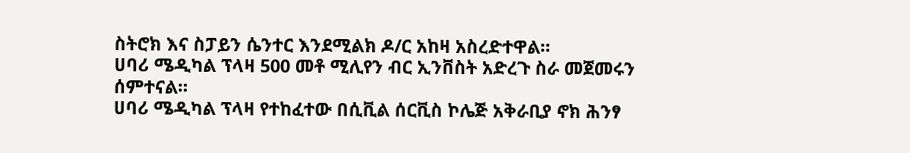ስትሮክ እና ስፓይን ሴንተር እንደሚልክ ዶ/ር አከዛ አስረድተዋል።
ሀባሪ ሜዲካል ፕላዛ 500 መቶ ሚሊየን ብር ኢንቨስት አድረጉ ስራ መጀመሩን ሰምተናል።
ሀባሪ ሜዲካል ፕላዛ የተከፈተው በሲቪል ሰርቪስ ኮሌጅ አቅራቢያ ኖክ ሕንፃ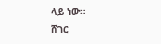ላይ ነው።
ሸገር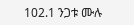102.1 ንጋቱ ሙሉ